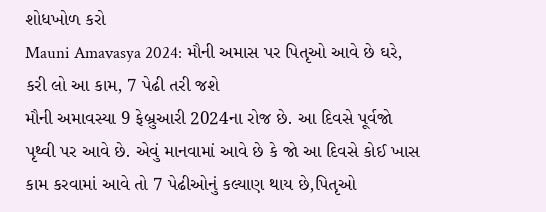શોધખોળ કરો
Mauni Amavasya 2024: મૌની અમાસ પર પિતૃઓ આવે છે ઘરે, કરી લો આ કામ, 7 પેઢી તરી જશે
મૌની અમાવસ્યા 9 ફેબ્રુઆરી 2024ના રોજ છે. આ દિવસે પૂર્વજો પૃથ્વી પર આવે છે. એવું માનવામાં આવે છે કે જો આ દિવસે કોઈ ખાસ કામ કરવામાં આવે તો 7 પેઢીઓનું કલ્યાણ થાય છે,પિતૃઓ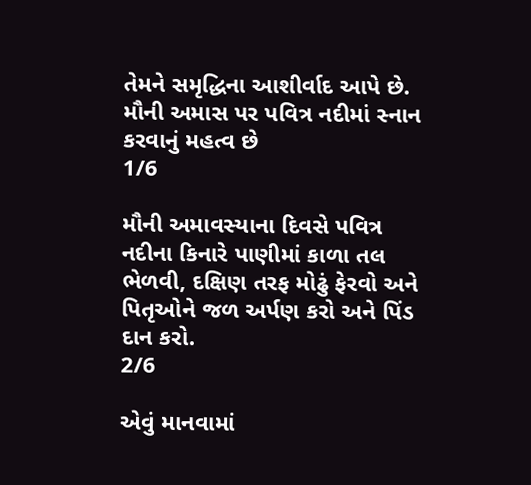તેમને સમૃદ્ધિના આશીર્વાદ આપે છે.
મૌની અમાસ પર પવિત્ર નદીમાં સ્નાન કરવાનું મહત્વ છે
1/6

મૌની અમાવસ્યાના દિવસે પવિત્ર નદીના કિનારે પાણીમાં કાળા તલ ભેળવી, દક્ષિણ તરફ મોઢું ફેરવો અને પિતૃઓને જળ અર્પણ કરો અને પિંડ દાન કરો.
2/6

એવું માનવામાં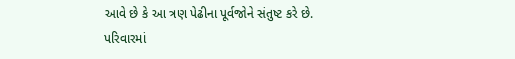આવે છે કે આ ત્રણ પેઢીના પૂર્વજોને સંતુષ્ટ કરે છે. પરિવારમાં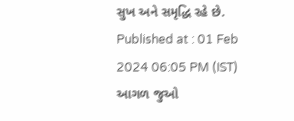સુખ અને સમૃદ્ધિ રહે છે.
Published at : 01 Feb 2024 06:05 PM (IST)
આગળ જુઓ